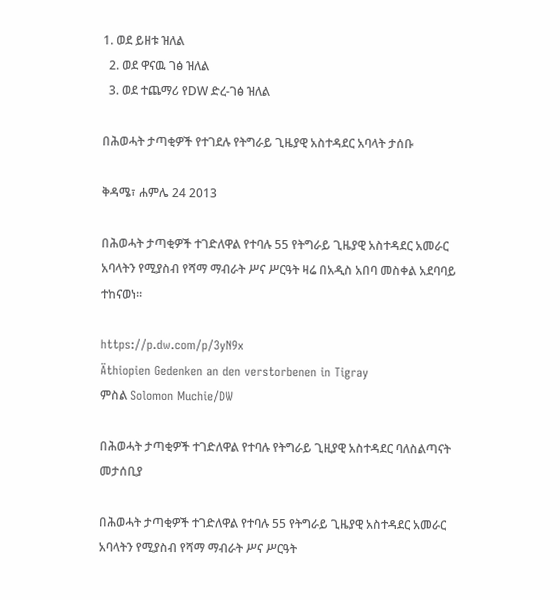1. ወደ ይዘቱ ዝለል
  2. ወደ ዋናዉ ገፅ ዝለል
  3. ወደ ተጨማሪ የDW ድረ-ገፅ ዝለል

በሕወሓት ታጣቂዎች የተገደሉ የትግራይ ጊዜያዊ አስተዳደር አባላት ታሰቡ

ቅዳሜ፣ ሐምሌ 24 2013

በሕወሓት ታጣቂዎች ተገድለዋል የተባሉ 55 የትግራይ ጊዜያዊ አስተዳደር አመራር አባላትን የሚያስብ የሻማ ማብራት ሥና ሥርዓት ዛሬ በአዲስ አበባ መስቀል አደባባይ ተከናወነ።

https://p.dw.com/p/3yN9x
Äthiopien Gedenken an den verstorbenen in Tigray
ምስል Solomon Muchie/DW

በሕወሓት ታጣቂዎች ተገድለዋል የተባሉ የትግራይ ጊዚያዊ አስተዳደር ባለስልጣናት መታሰቢያ

በሕወሓት ታጣቂዎች ተገድለዋል የተባሉ 55 የትግራይ ጊዜያዊ አስተዳደር አመራር አባላትን የሚያስብ የሻማ ማብራት ሥና ሥርዓት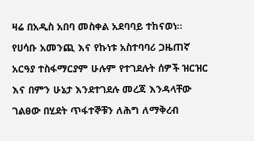ዛሬ በአዲስ አበባ መስቀል አደባባይ ተከናወነ።
የሀሳቡ አመንጪ እና የኩነቱ አስተባባሪ ጋዜጠኛ አርዓያ ተስፋማርያም ሁሉም የተገደሉት ሰዎች ዝርዝር እና በምን ሁኔታ እንደተገደሉ መረጃ እንዳላቸው ገልፀው በሂደት ጥፋተኞቹን ለሕግ ለማቅረብ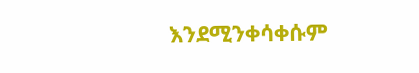እንደሚንቀሳቀሱም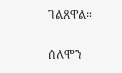ገልጸዋል።

ሰለሞን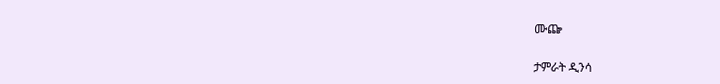ሙጬ

ታምራት ዲንሳ